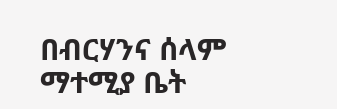በብርሃንና ሰላም ማተሚያ ቤት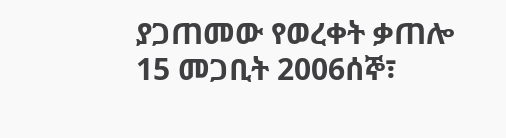ያጋጠመው የወረቀት ቃጠሎ 15 መጋቢት 2006ሰኞ፣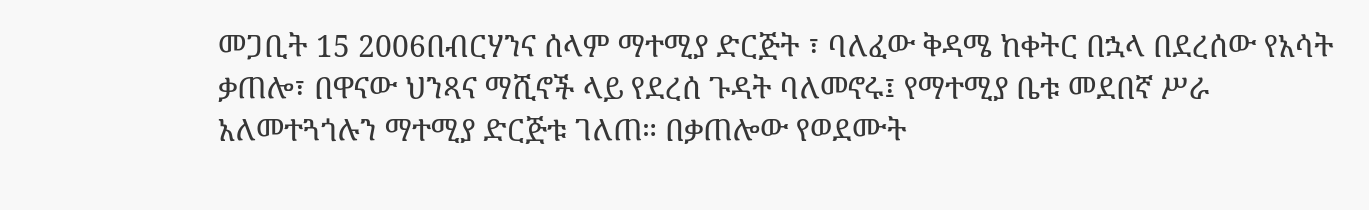መጋቢት 15 2006በብርሃንና ሰላም ማተሚያ ድርጅት ፣ ባለፈው ቅዳሜ ከቀትር በኋላ በደረሰው የአሳት ቃጠሎ፣ በዋናው ህንጻና ማሺኖች ላይ የደረሰ ጉዳት ባለመኖሩ፤ የማተሚያ ቤቱ መደበኛ ሥራ አለመተጓጎሉን ማተሚያ ድርጅቱ ገለጠ። በቃጠሎው የወደሙት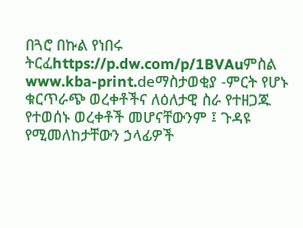በጓሮ በኩል የነበሩ ትርፈhttps://p.dw.com/p/1BVAuምስል www.kba-print.deማስታወቂያ -ምርት የሆኑ ቁርጥራጭ ወረቀቶችና ለዕለታዊ ስራ የተዘጋጁ የተወሰኑ ወረቀቶች መሆናቸውንም ፤ ጉዳዩ የሚመለከታቸውን ኃላፊዎች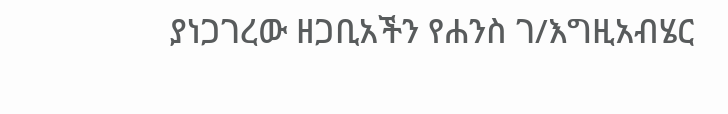ያነጋገረው ዘጋቢአችን የሐንስ ገ/እግዚአብሄር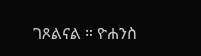ገጾልናል ። ዮሐንስ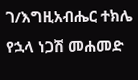ገ/እግዚአብሔር ተክሌ የኋላ ነጋሽ መሐመድ